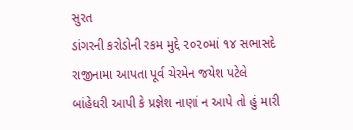સુરત
ડાંગરની કરોડોની રકમ મુદ્દે ૨૦૨૦માં ૧૪ સભાસદે રાજીનામા આપતા પૂર્વ ચેરમેન જયેશ પટેલે બાંહેધરી આપી કે પ્રજ્ઞેશ નાણાં ન આપે તો હું મારી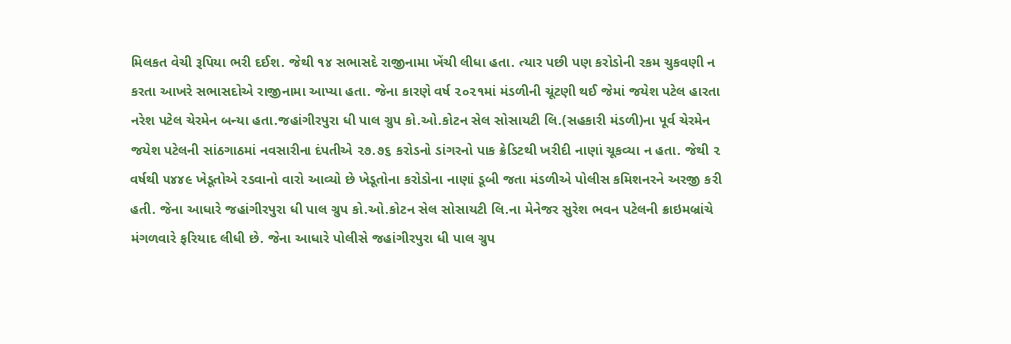મિલકત વેચી રૂપિયા ભરી દઈશ. જેથી ૧૪ સભાસદે રાજીનામા ખેંચી લીધા હતા. ત્યાર પછી પણ કરોડોની રકમ ચુકવણી ન કરતા આખરે સભાસદોએ રાજીનામા આપ્યા હતા. જેના કારણે વર્ષ ૨૦૨૧માં મંડળીની ચૂંટણી થઈ જેમાં જયેશ પટેલ હારતા નરેશ પટેલ ચેરમેન બન્યા હતા.જહાંગીરપુરા ધી પાલ ગ્રુપ કો.ઓ.કોટન સેલ સોસાયટી લિ.(સહકારી મંડળી)ના પૂર્વ ચેરમેન જયેશ પટેલની સાંઠગાઠમાં નવસારીના દંપતીએ ૨૭.૭૬ કરોડનો ડાંગરનો પાક ક્રેડિટથી ખરીદી નાણાં ચૂકવ્યા ન હતા. જેથી ૨ વર્ષથી ૫૪૪૯ ખેડૂતોએ રડવાનો વારો આવ્યો છે ખેડૂતોના કરોડોના નાણાં ડૂબી જતા મંડળીએ પોલીસ કમિશનરને અરજી કરી હતી. જેના આધારે જહાંગીરપુરા ધી પાલ ગ્રુપ કો.ઓ.કોટન સેલ સોસાયટી લિ.ના મેનેજર સુરેશ ભવન પટેલની ક્રાઇમબ્રાંચે મંગળવારે ફરિયાદ લીધી છે. જેના આધારે પોલીસે જહાંગીરપુરા ધી પાલ ગ્રુપ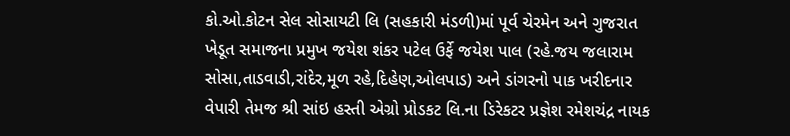કો.ઓ.કોટન સેલ સોસાયટી લિ (સહકારી મંડળી)માં પૂર્વ ચેરમેન અને ગુજરાત ખેડૂત સમાજના પ્રમુખ જયેશ શંકર પટેલ ઉર્ફે જયેશ પાલ (રહે.જય જલારામ સોસા,તાડવાડી,રાંદેર,મૂળ રહે,દિહેણ,ઓલપાડ) અને ડાંગરનો પાક ખરીદનાર વેપારી તેમજ શ્રી સાંઇ હસ્તી એગ્રો પ્રોડકટ લિ.ના ડિરેકટર પ્રજ્ઞેશ રમેશચંદ્ર નાયક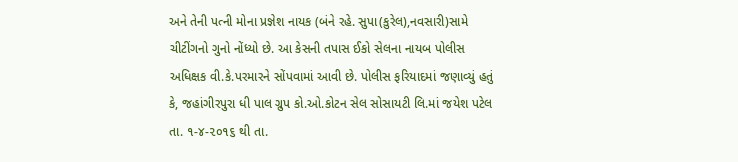અને તેની પત્ની મોના પ્રજ્ઞેશ નાયક (બંને રહે. સુપા(કુરેલ),નવસારી)સામે ચીટીંગનો ગુનો નોંધ્યો છે. આ કેસની તપાસ ઈકો સેલના નાયબ પોલીસ અધિક્ષક વી.કે.પરમારને સોંપવામાં આવી છે. પોલીસ ફરિયાદમાં જણાવ્યું હતું કે, જહાંગીરપુરા ધી પાલ ગ્રુપ કો.ઓ.કોટન સેલ સોસાયટી લિ.માં જયેશ પટેલ તા. ૧-૪-૨૦૧૬ થી તા.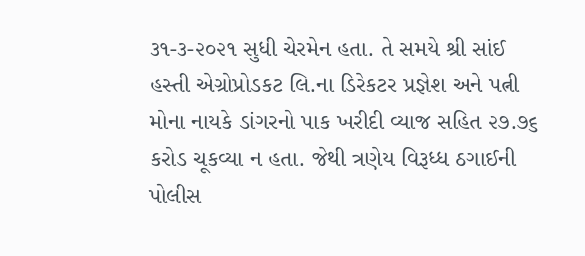૩૧-૩-૨૦૨૧ સુધી ચેરમેન હતા. તે સમયે શ્રી સાંઈ હસ્તી એગ્રોપ્રોડકટ લિ.ના ડિરેકટર પ્રજ્ઞેશ અને પત્ની મોના નાયકે ડાંગરનો પાક ખરીદી વ્યાજ સહિત ૨૭.૭૬ કરોડ ચૂકવ્યા ન હતા. જેથી ત્રણેય વિરૂધ્ધ ઠગાઈની પોલીસ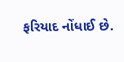ફરિયાદ નોંધાઈ છે.